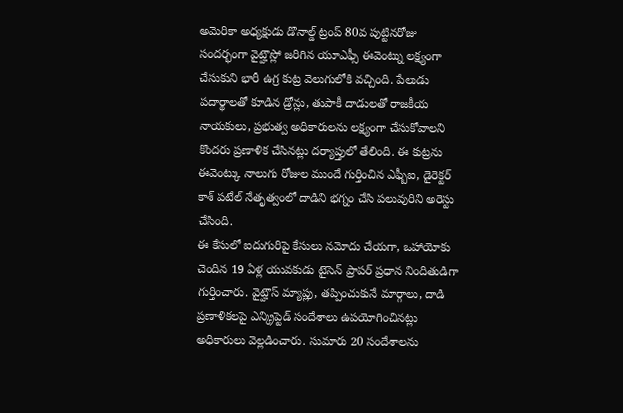అమెరికా అధ్యక్షుడు డొనాల్డ్ ట్రంప్ 80వ పుట్టినరోజు సందర్భంగా వైట్హౌస్లో జరిగిన యూఎఫ్సీ ఈవెంట్ను లక్ష్యంగా చేసుకుని భారీ ఉగ్ర కుట్ర వెలుగులోకి వచ్చింది. పేలుడు పదార్థాలతో కూడిన డ్రోన్లు, తుపాకీ దాడులతో రాజకీయ నాయకులు, ప్రభుత్వ అధికారులను లక్ష్యంగా చేసుకోవాలని కొందరు ప్రణాళిక చేసినట్లు దర్యాప్తులో తేలింది. ఈ కుట్రను ఈవెంట్కు నాలుగు రోజుల ముందే గుర్తించిన ఎఫ్బీఐ, డైరెక్టర్ కాశ్ పటేల్ నేతృత్వంలో దాడిని భగ్నం చేసి పలువురిని అరెస్టు చేసింది.
ఈ కేసులో ఐదుగురిపై కేసులు నమోదు చేయగా, ఒహాయోకు చెందిన 19 ఏళ్ల యువకుడు టైసెన్ ప్రాపర్ ప్రధాన నిందితుడిగా గుర్తించారు. వైట్హౌస్ మ్యాప్లు, తప్పించుకునే మార్గాలు, దాడి ప్రణాళికలపై ఎన్క్రిప్టెడ్ సందేశాలు ఉపయోగించినట్లు అధికారులు వెల్లడించారు. సుమారు 20 సందేశాలను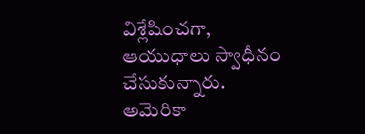విశ్లేషించగా, ఆయుధాలు స్వాధీనం చేసుకున్నారు. అమెరికా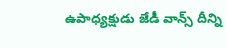ఉపాధ్యక్షుడు జేడీ వాన్స్ దీన్ని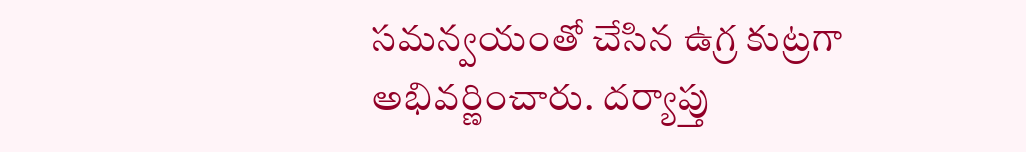సమన్వయంతో చేసిన ఉగ్ర కుట్రగా అభివర్ణించారు. దర్యాప్తు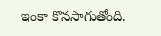ఇంకా కొనసాగుతోంది.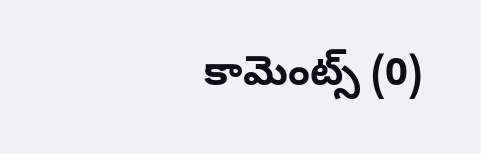కామెంట్స్ (0)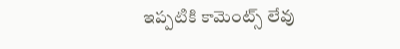ఇప్పటికి కామెంట్స్ లేవు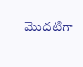మొదటిగా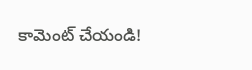కామెంట్ చేయండి!